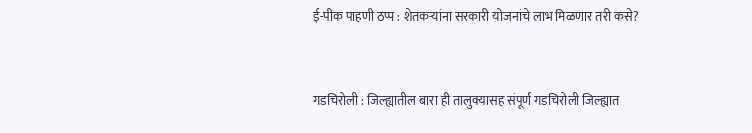ई-पीक पाहणी ठप्प : शेतकऱ्यांना सरकारी योजनांचे लाभ मिळणार तरी कसे?


गडचिरोली : जिल्ह्यातील बारा ही तालुक्यासह संपूर्ण गडचिरोली जिल्ह्यात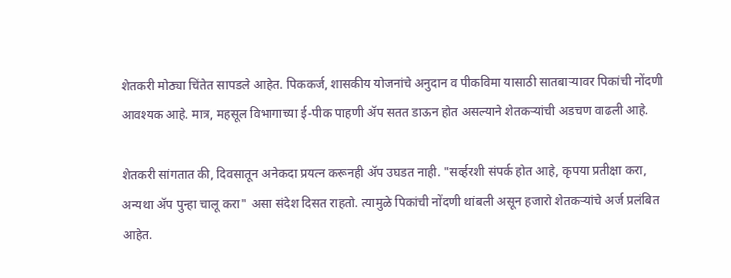शेतकरी मोठ्या चिंतेत सापडले आहेत. पिककर्ज, शासकीय योजनांचे अनुदान व पीकविमा यासाठी सातबाऱ्यावर पिकांची नोंदणी आवश्यक आहे. मात्र, महसूल विभागाच्या ई-पीक पाहणी ॲप सतत डाऊन होत असल्याने शेतकऱ्यांची अडचण वाढली आहे.

शेतकरी सांगतात की, दिवसातून अनेकदा प्रयत्न करूनही ॲप उघडत नाही. "सर्व्हरशी संपर्क होत आहे, कृपया प्रतीक्षा करा, अन्यथा ॲप पुन्हा चालू करा" असा संदेश दिसत राहतो. त्यामुळे पिकांची नोंदणी थांबली असून हजारो शेतकऱ्यांचे अर्ज प्रलंबित आहेत.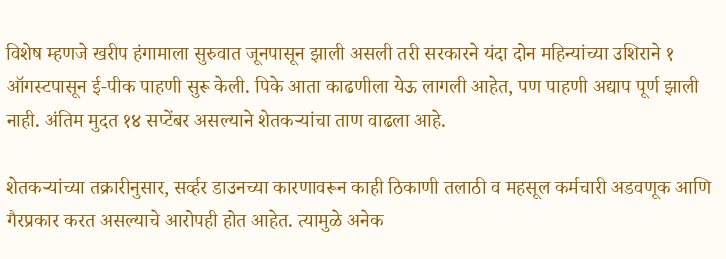विशेष म्हणजे खरीप हंगामाला सुरुवात जूनपासून झाली असली तरी सरकारने यंदा दोन महिन्यांच्या उशिराने १ ऑगस्टपासून ई-पीक पाहणी सुरू केली. पिके आता काढणीला येऊ लागली आहेत, पण पाहणी अद्याप पूर्ण झाली नाही. अंतिम मुदत १४ सप्टेंबर असल्याने शेतकऱ्यांचा ताण वाढला आहे.

शेतकऱ्यांच्या तक्रारीनुसार, सर्व्हर डाउनच्या कारणावरून काही ठिकाणी तलाठी व महसूल कर्मचारी अडवणूक आणि गैरप्रकार करत असल्याचे आरोपही होत आहेत. त्यामुळे अनेक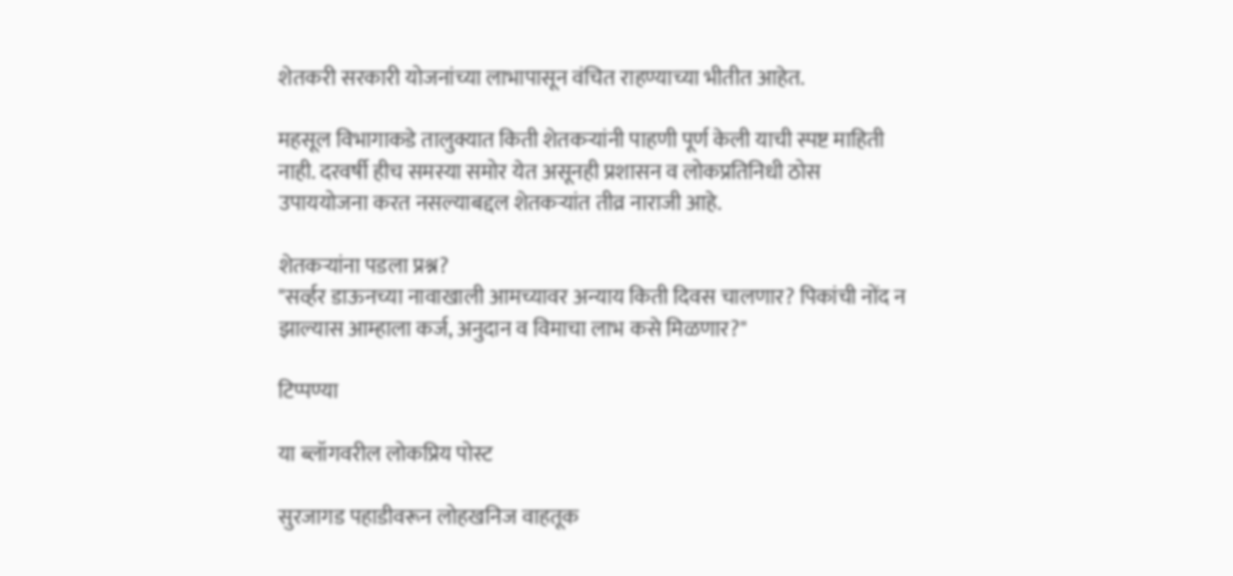शेतकरी सरकारी योजनांच्या लाभापासून वंचित राहण्याच्या भीतीत आहेत.

महसूल विभागाकडे तालुक्यात किती शेतकऱ्यांनी पाहणी पूर्ण केली याची स्पष्ट माहिती नाही. दरवर्षी हीच समस्या समोर येत असूनही प्रशासन व लोकप्रतिनिधी ठोस उपाययोजना करत नसल्याबद्दल शेतकऱ्यांत तीव्र नाराजी आहे.

शेतकऱ्यांना पडला प्रश्न?
"सर्व्हर डाऊनच्या नावाखाली आमच्यावर अन्याय किती दिवस चालणार? पिकांची नोंद न झाल्यास आम्हाला कर्ज, अनुदान व विमाचा लाभ कसे मिळणार?"

टिप्पण्या

या ब्लॉगवरील लोकप्रिय पोस्ट

सुरजागड पहाडीवरून लोहखनिज वाहतूक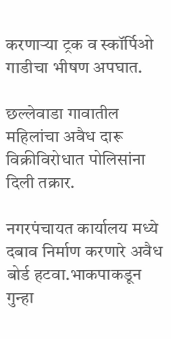करणाऱ्या ट्रक व स्कॉर्पिओ गाडीचा भीषण अपघात.

छल्लेवाडा गावातील महिलांचा अवैध दारू विक्रीविरोधात पोलिसांना दिली तक्रार.

नगरपंचायत कार्यालय मध्ये दबाव निर्माण करणारे अवैध बोर्ड हटवा.भाकपाकडून गुन्हा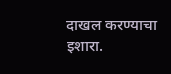दाखल करण्याचा इशारा.